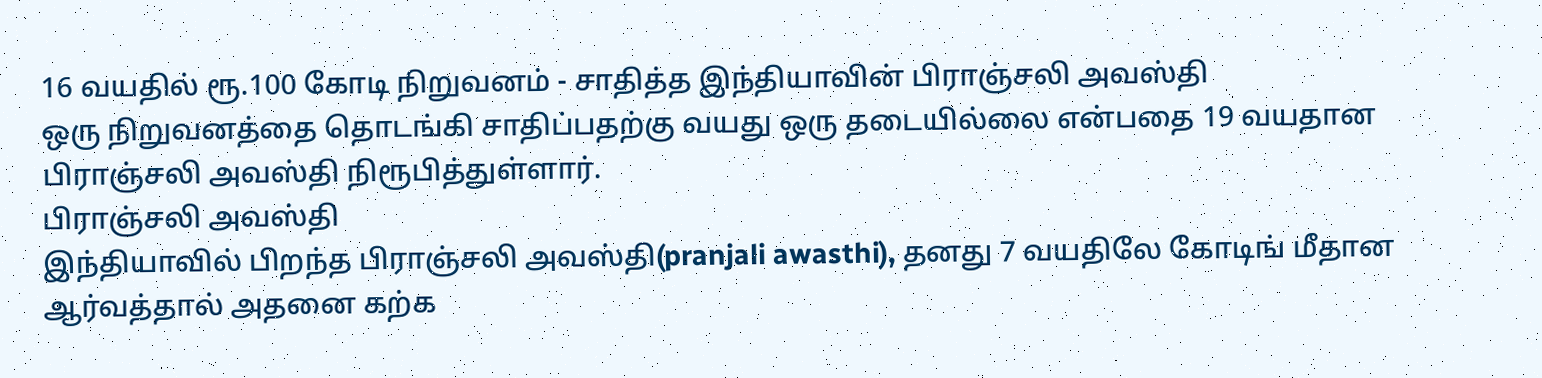16 வயதில் ரூ.100 கோடி நிறுவனம் - சாதித்த இந்தியாவின் பிராஞ்சலி அவஸ்தி
ஒரு நிறுவனத்தை தொடங்கி சாதிப்பதற்கு வயது ஒரு தடையில்லை என்பதை 19 வயதான பிராஞ்சலி அவஸ்தி நிரூபித்துள்ளார்.
பிராஞ்சலி அவஸ்தி
இந்தியாவில் பிறந்த பிராஞ்சலி அவஸ்தி(pranjali awasthi), தனது 7 வயதிலே கோடிங் மீதான ஆர்வத்தால் அதனை கற்க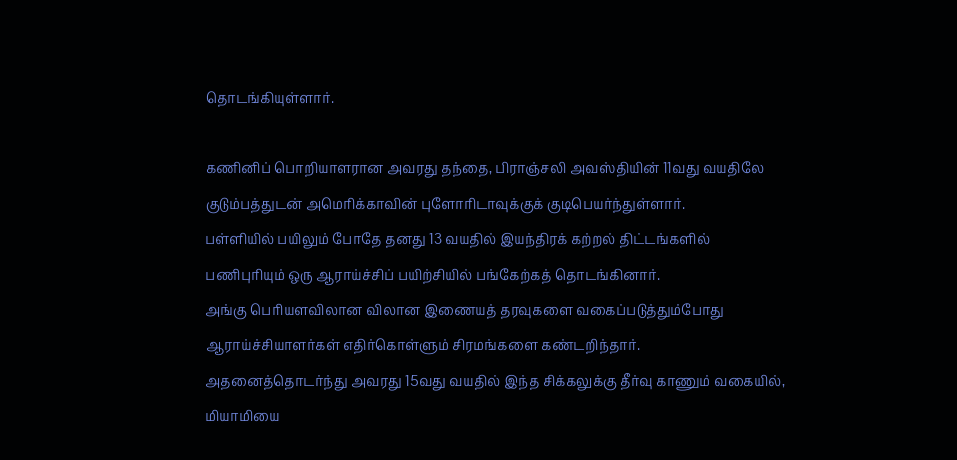தொடங்கியுள்ளார்.

கணினிப் பொறியாளரான அவரது தந்தை, பிராஞ்சலி அவஸ்தியின் 11வது வயதிலே குடும்பத்துடன் அமெரிக்காவின் புளோரிடாவுக்குக் குடிபெயர்ந்துள்ளார்.
பள்ளியில் பயிலும் போதே தனது 13 வயதில் இயந்திரக் கற்றல் திட்டங்களில் பணிபுரியும் ஒரு ஆராய்ச்சிப் பயிற்சியில் பங்கேற்கத் தொடங்கினார்.
அங்கு பெரியளவிலான விலான இணையத் தரவுகளை வகைப்படுத்தும்போது ஆராய்ச்சியாளர்கள் எதிர்கொள்ளும் சிரமங்களை கண்டறிந்தார்.
அதனைத்தொடர்ந்து அவரது 15வது வயதில் இந்த சிக்கலுக்கு தீர்வு காணும் வகையில், மியாமியை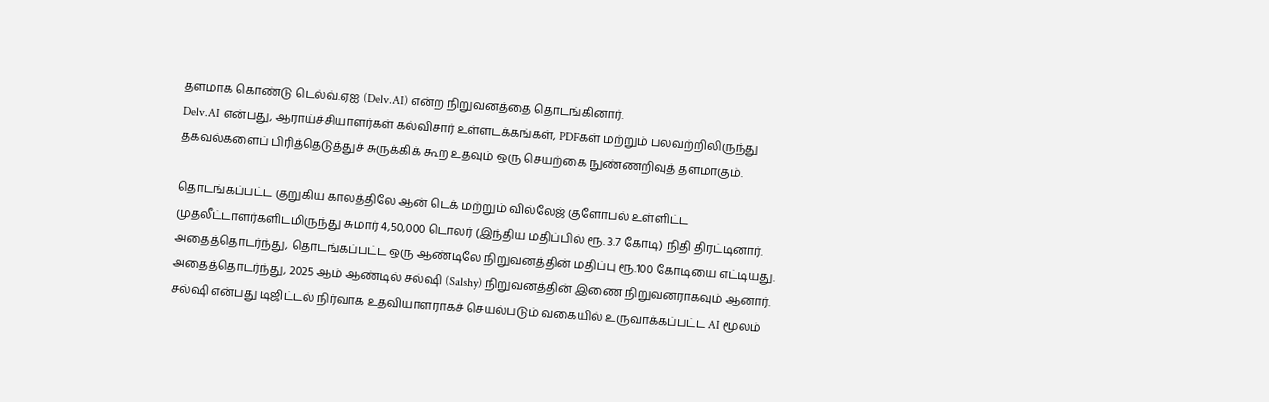தளமாக கொண்டு டெல்வ்.ஏஐ (Delv.AI) என்ற நிறுவனத்தை தொடங்கினார்.
Delv.AI என்பது, ஆராய்ச்சியாளர்கள் கல்விசார் உள்ளடக்கங்கள், PDFகள் மற்றும் பலவற்றிலிருந்து தகவல்களைப் பிரித்தெடுத்துச் சுருக்கிக் கூற உதவும் ஒரு செயற்கை நுண்ணறிவுத் தளமாகும்.

தொடங்கப்பட்ட குறுகிய காலத்திலே ஆன் டெக் மற்றும் வில்லேஜ் குளோபல் உள்ளிட்ட முதலீட்டாளர்களிடமிருந்து சுமார் 4,50,000 டொலர் (இந்திய மதிப்பில் ரூ. 3.7 கோடி) நிதி திரட்டினார்.
அதைத்தொடர்ந்து, தொடங்கப்பட்ட ஒரு ஆண்டிலே நிறுவனத்தின் மதிப்பு ரூ.100 கோடியை எட்டியது.
அதைத்தொடர்ந்து, 2025 ஆம் ஆண்டில் சல்ஷி (Salshy) நிறுவனத்தின் இணை நிறுவனராகவும் ஆனார்.
சல்ஷி என்பது டிஜிட்டல் நிர்வாக உதவியாளராகச் செயல்படும் வகையில் உருவாக்கப்பட்ட AI மூலம்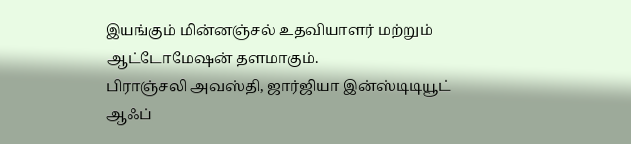இயங்கும் மின்னஞ்சல் உதவியாளர் மற்றும் ஆட்டோமேஷன் தளமாகும்.
பிராஞ்சலி அவஸ்தி, ஜார்ஜியா இன்ஸ்டிடியூட் ஆஃப்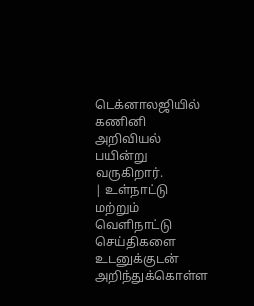டெக்னாலஜியில் கணினி அறிவியல் பயின்று வருகிறார்.
| உள்நாட்டு மற்றும் வெளிநாட்டு செய்திகளை உடனுக்குடன் அறிந்துக்கொள்ள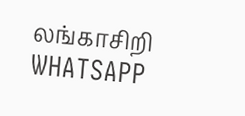லங்காசிறி WHATSAPP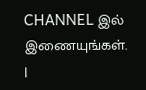CHANNEL இல் இணையுங்கள். |